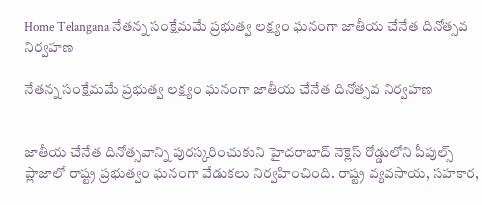Home Telangana నేతన్న సంక్షేమమే ప్రభుత్వ లక్ష్యం ఘనంగా జాతీయ చేనేత దినోత్సవ నిర్వహణ

నేతన్న సంక్షేమమే ప్రభుత్వ లక్ష్యం ఘనంగా జాతీయ చేనేత దినోత్సవ నిర్వహణ


జాతీయ చేనేత దినోత్సవాన్ని పురస్కరించుకుని హైదరాబాద్ నెక్లెస్ రోడ్డులోని పీపుల్స్ ప్లాజాలో రాష్ట్ర ప్రభుత్వం ఘనంగా వేడుకలు నిర్వహించింది. రాష్ట్ర వ్యవసాయ, సహకార,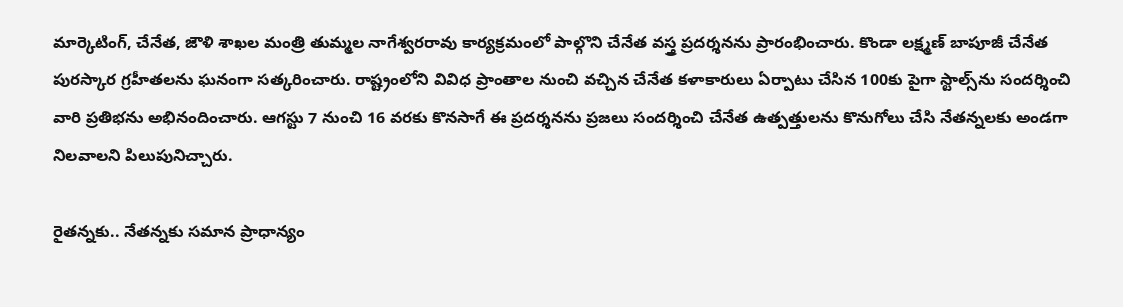మార్కెటింగ్, చేనేత, జౌళి శాఖల మంత్రి తుమ్మల నాగేశ్వరరావు కార్యక్రమంలో పాల్గొని చేనేత వస్త్ర ప్రదర్శనను ప్రారంభించారు. కొండా లక్ష్మణ్ బాపూజీ చేనేత పురస్కార గ్రహీతలను ఘనంగా సత్కరించారు. రాష్ట్రంలోని వివిధ ప్రాంతాల నుంచి వచ్చిన చేనేత కళాకారులు ఏర్పాటు చేసిన 100కు పైగా స్టాల్స్‌ను సందర్శించి వారి ప్రతిభను అభినందించారు. ఆగస్టు 7 నుంచి 16 వరకు కొనసాగే ఈ ప్రదర్శనను ప్రజలు సందర్శించి చేనేత ఉత్పత్తులను కొనుగోలు చేసి నేతన్నలకు అండగా నిలవాలని పిలుపునిచ్చారు.

రైతన్నకు.. నేతన్నకు సమాన ప్రాధాన్యం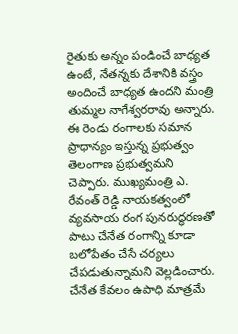రైతుకు అన్నం పండించే బాధ్యత ఉంటే, నేతన్నకు దేశానికి వస్త్రం అందించే బాధ్యత ఉందని మంత్రి తుమ్మల నాగేశ్వరరావు అన్నారు. ఈ రెండు రంగాలకు సమాన ప్రాధాన్యం ఇస్తున్న ప్రభుత్వం తెలంగాణ ప్రభుత్వమని చెప్పారు. ముఖ్యమంత్రి ఎ. రేవంత్ రెడ్డి నాయకత్వంలో వ్యవసాయ రంగ పునరుద్ధరణతో పాటు చేనేత రంగాన్ని కూడా బలోపేతం చేసే చర్యలు చేపడుతున్నామని వెల్లడించారు. చేనేత కేవలం ఉపాధి మాత్రమే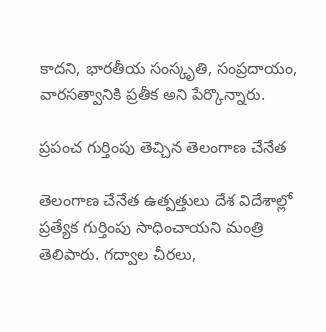కాదని, భారతీయ సంస్కృతి, సంప్రదాయం, వారసత్వానికి ప్రతీక అని పేర్కొన్నారు.

ప్రపంచ గుర్తింపు తెచ్చిన తెలంగాణ చేనేత

తెలంగాణ చేనేత ఉత్పత్తులు దేశ విదేశాల్లో ప్రత్యేక గుర్తింపు సాధించాయని మంత్రి తెలిపారు. గద్వాల చీరలు,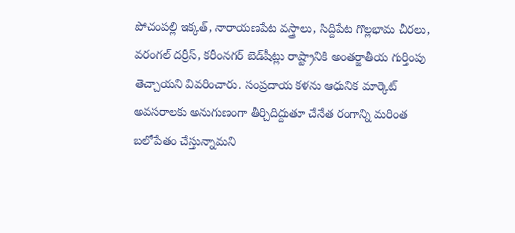పోచంపల్లి ఇక్కత్, నారాయణపేట వస్త్రాలు, సిద్దిపేట గొల్లభామ చీరలు, వరంగల్ దర్రీస్, కరీంనగర్ బెడ్‌షీట్లు రాష్ట్రానికి అంతర్జాతీయ గుర్తింపు తెచ్చాయని వివరించారు. సంప్రదాయ కళను ఆధునిక మార్కెట్ అవసరాలకు అనుగుణంగా తీర్చిదిద్దుతూ చేనేత రంగాన్ని మరింత బలోపేతం చేస్తున్నామని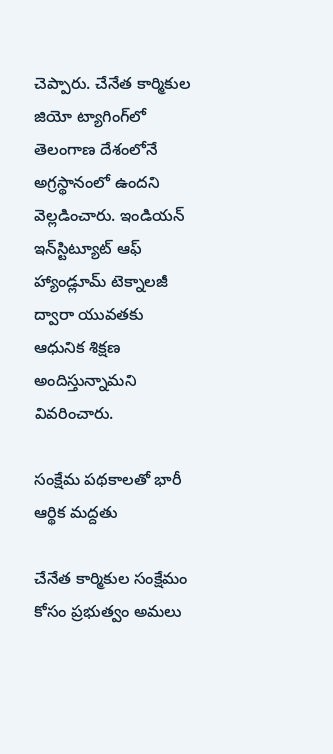చెప్పారు. చేనేత కార్మికుల జియో ట్యాగింగ్‌లో తెలంగాణ దేశంలోనే అగ్రస్థానంలో ఉందని వెల్లడించారు. ఇండియన్ ఇన్‌స్టిట్యూట్ ఆఫ్ హ్యాండ్లూమ్ టెక్నాలజీ ద్వారా యువతకు ఆధునిక శిక్షణ అందిస్తున్నామని వివరించారు.

సంక్షేమ పథకాలతో భారీ ఆర్థిక మద్దతు

చేనేత కార్మికుల సంక్షేమం కోసం ప్రభుత్వం అమలు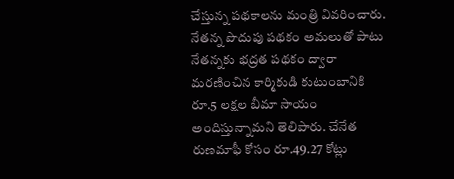చేస్తున్న పథకాలను మంత్రి వివరించారు. నేతన్న పొదుపు పథకం అమలుతో పాటు నేతన్నకు భద్రత పథకం ద్వారా మరణించిన కార్మికుడి కుటుంబానికి రూ.5 లక్షల బీమా సాయం అందిస్తున్నామని తెలిపారు. చేనేత రుణమాఫీ కోసం రూ.49.27 కోట్లు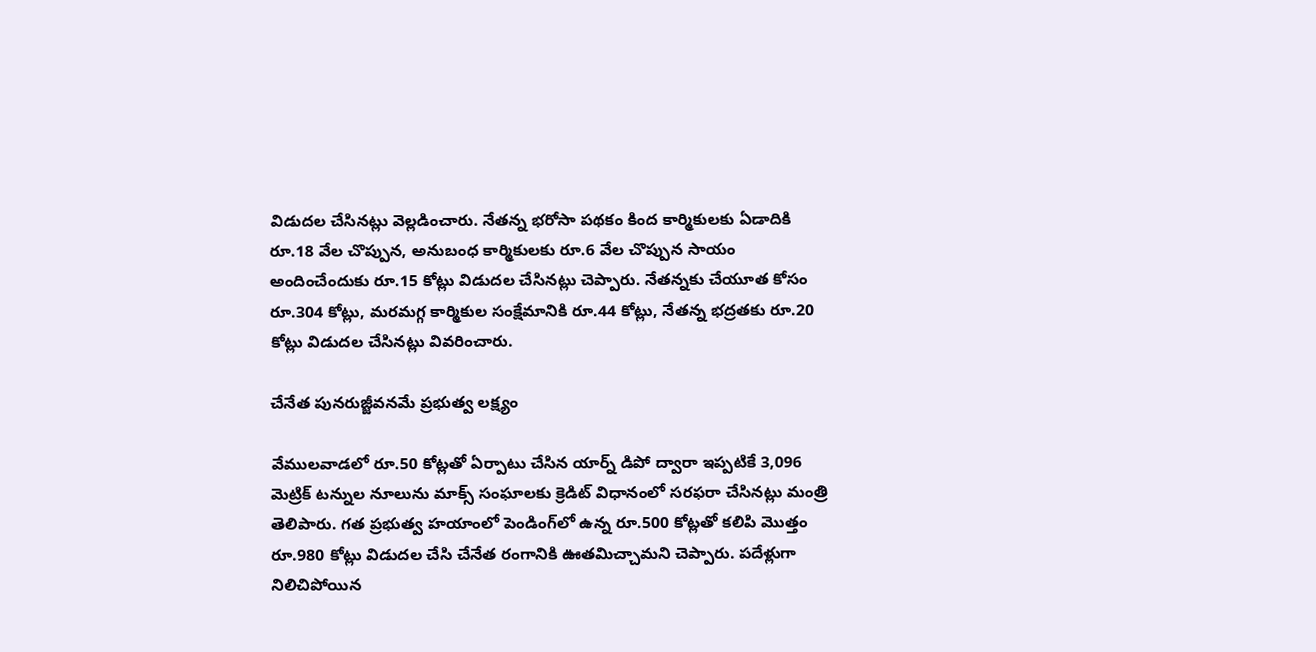విడుదల చేసినట్లు వెల్లడించారు. నేతన్న భరోసా పథకం కింద కార్మికులకు ఏడాదికి రూ.18 వేల చొప్పున, అనుబంధ కార్మికులకు రూ.6 వేల చొప్పున సాయం అందించేందుకు రూ.15 కోట్లు విడుదల చేసినట్లు చెప్పారు. నేతన్నకు చేయూత కోసం రూ.304 కోట్లు, మరమగ్గ కార్మికుల సంక్షేమానికి రూ.44 కోట్లు, నేతన్న భద్రతకు రూ.20 కోట్లు విడుదల చేసినట్లు వివరించారు.

చేనేత పునరుజ్జీవనమే ప్రభుత్వ లక్ష్యం

వేములవాడలో రూ.50 కోట్లతో ఏర్పాటు చేసిన యార్న్ డిపో ద్వారా ఇప్పటికే 3,096 మెట్రిక్ టన్నుల నూలును మాక్స్ సంఘాలకు క్రెడిట్ విధానంలో సరఫరా చేసినట్లు మంత్రి తెలిపారు. గత ప్రభుత్వ హయాంలో పెండింగ్‌లో ఉన్న రూ.500 కోట్లతో కలిపి మొత్తం రూ.980 కోట్లు విడుదల చేసి చేనేత రంగానికి ఊతమిచ్చామని చెప్పారు. పదేళ్లుగా నిలిచిపోయిన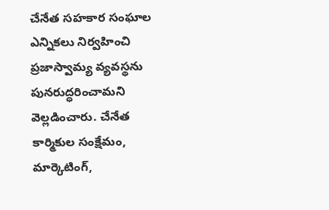చేనేత సహకార సంఘాల ఎన్నికలు నిర్వహించి ప్రజాస్వామ్య వ్యవస్థను పునరుద్ధరించామని వెల్లడించారు. చేనేత కార్మికుల సంక్షేమం, మార్కెటింగ్,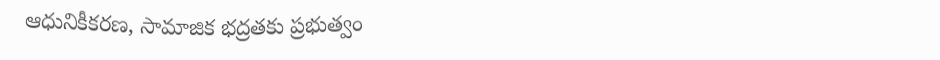ఆధునికీకరణ, సామాజిక భద్రతకు ప్రభుత్వం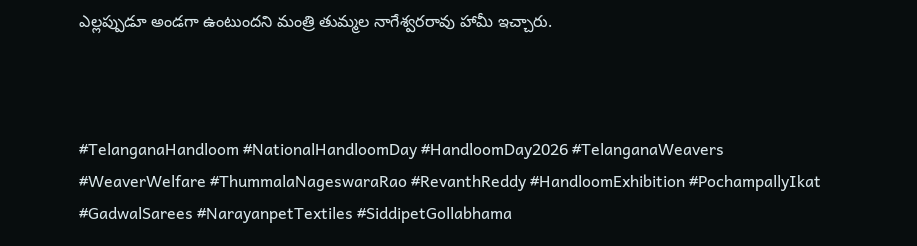ఎల్లప్పుడూ అండగా ఉంటుందని మంత్రి తుమ్మల నాగేశ్వరరావు హామీ ఇచ్చారు.



#TelanganaHandloom #NationalHandloomDay #HandloomDay2026 #TelanganaWeavers #WeaverWelfare #ThummalaNageswaraRao #RevanthReddy #HandloomExhibition #PochampallyIkat #GadwalSarees #NarayanpetTextiles #SiddipetGollabhama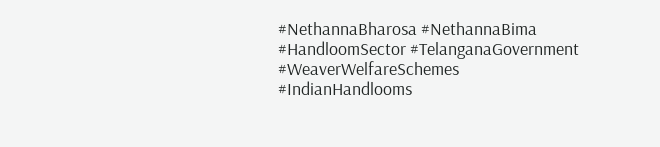#NethannaBharosa #NethannaBima #HandloomSector #TelanganaGovernment #WeaverWelfareSchemes #IndianHandlooms